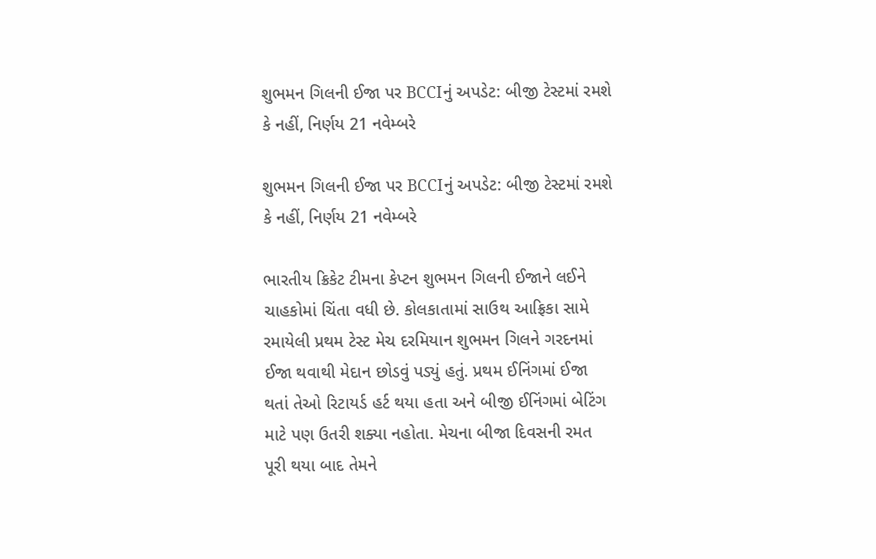શુભમન ગિલની ઈજા પર BCCIનું અપડેટ: બીજી ટેસ્ટમાં રમશે કે નહીં, નિર્ણય 21 નવેમ્બરે

શુભમન ગિલની ઈજા પર BCCIનું અપડેટ: બીજી ટેસ્ટમાં રમશે કે નહીં, નિર્ણય 21 નવેમ્બરે

ભારતીય ક્રિકેટ ટીમના કેપ્ટન શુભમન ગિલની ઈજાને લઈને ચાહકોમાં ચિંતા વધી છે. કોલકાતામાં સાઉથ આફ્રિકા સામે રમાયેલી પ્રથમ ટેસ્ટ મેચ દરમિયાન શુભમન ગિલને ગરદનમાં ઈજા થવાથી મેદાન છોડવું પડ્યું હતું. પ્રથમ ઈનિંગમાં ઈજા થતાં તેઓ રિટાયર્ડ હર્ટ થયા હતા અને બીજી ઈનિંગમાં બેટિંગ માટે પણ ઉતરી શક્યા નહોતા. મેચના બીજા દિવસની રમત પૂરી થયા બાદ તેમને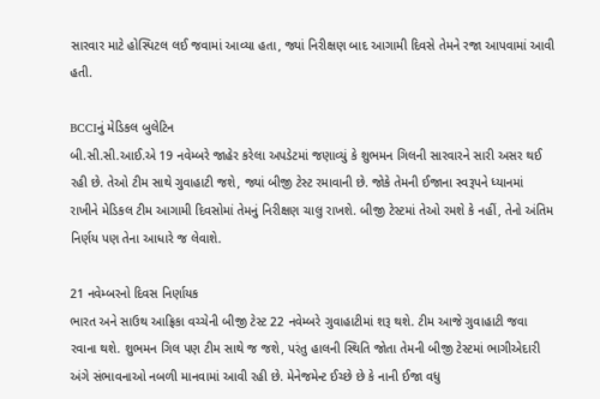સારવાર માટે હોસ્પિટલ લઈ જવામાં આવ્યા હતા, જ્યાં નિરીક્ષણ બાદ આગામી દિવસે તેમને રજા આપવામાં આવી હતી.

BCCIનું મેડિકલ બુલેટિન
બી.સી.સી.આઈ.એ 19 નવેમ્બરે જાહેર કરેલા અપડેટમાં જણાવ્યું કે શુભમન ગિલની સારવારને સારી અસર થઈ રહી છે. તેઓ ટીમ સાથે ગુવાહાટી જશે, જ્યાં બીજી ટેસ્ટ રમાવાની છે. જોકે તેમની ઈજાના સ્વરૂપને ધ્યાનમાં રાખીને મેડિકલ ટીમ આગામી દિવસોમાં તેમનું નિરીક્ષણ ચાલુ રાખશે. બીજી ટેસ્ટમાં તેઓ રમશે કે નહીં, તેનો અંતિમ નિર્ણય પણ તેના આધારે જ લેવાશે.

21 નવેમ્બરનો દિવસ નિર્ણાયક
ભારત અને સાઉથ આફ્રિકા વચ્ચેની બીજી ટેસ્ટ 22 નવેમ્બરે ગુવાહાટીમાં શરૂ થશે. ટીમ આજે ગુવાહાટી જવા રવાના થશે. શુભમન ગિલ પણ ટીમ સાથે જ જશે, પરંતુ હાલની સ્થિતિ જોતા તેમની બીજી ટેસ્ટમાં ભાગીએદારી અંગે સંભાવનાઓ નબળી માનવામાં આવી રહી છે. મેનેજમેન્ટ ઈચ્છે છે કે નાની ઈજા વધુ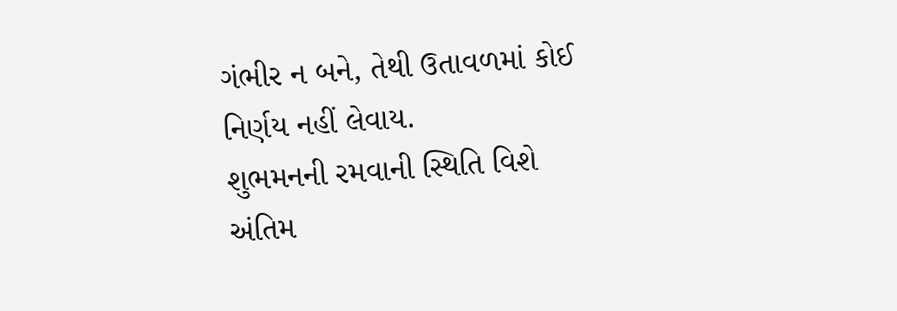ગંભીર ન બને, તેથી ઉતાવળમાં કોઈ નિર્ણય નહીં લેવાય.
શુભમનની રમવાની સ્થિતિ વિશે અંતિમ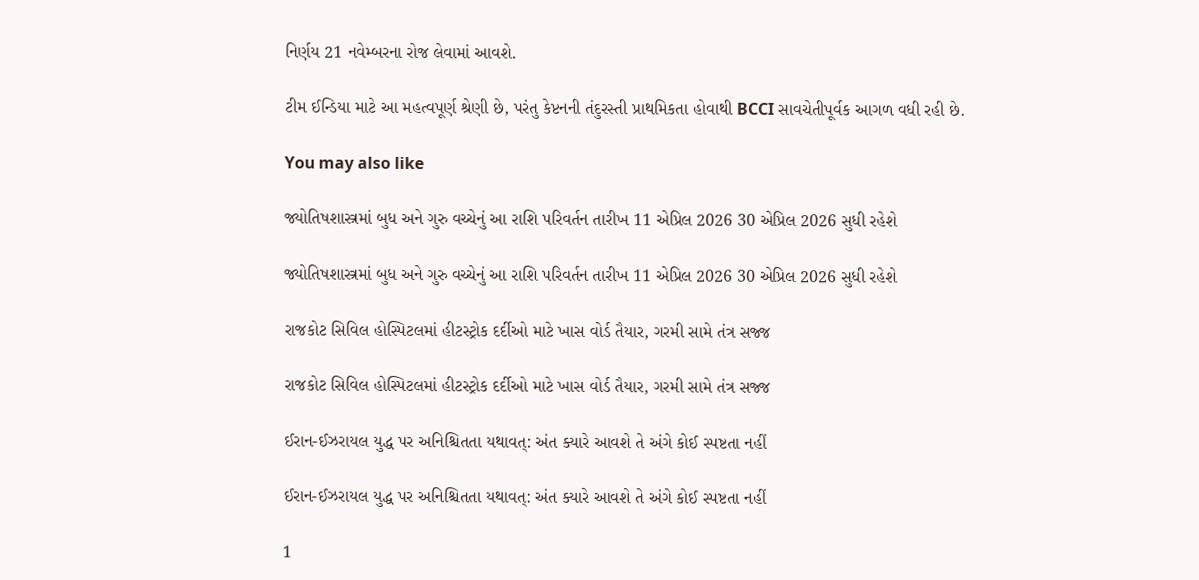નિર્ણય 21 નવેમ્બરના રોજ લેવામાં આવશે.

ટીમ ઈન્ડિયા માટે આ મહત્વપૂર્ણ શ્રેણી છે, પરંતુ કેપ્ટનની તંદુરસ્તી પ્રાથમિકતા હોવાથી BCCI સાવચેતીપૂર્વક આગળ વધી રહી છે.

You may also like

જ્યોતિષશાસ્ત્રમાં બુધ અને ગુરુ વચ્ચેનું આ રાશિ પરિવર્તન તારીખ 11 એપ્રિલ 2026 30 એપ્રિલ 2026 સુધી રહેશે

જ્યોતિષશાસ્ત્રમાં બુધ અને ગુરુ વચ્ચેનું આ રાશિ પરિવર્તન તારીખ 11 એપ્રિલ 2026 30 એપ્રિલ 2026 સુધી રહેશે

રાજકોટ સિવિલ હોસ્પિટલમાં હીટસ્ટ્રોક દર્દીઓ માટે ખાસ વોર્ડ તૈયાર, ગરમી સામે તંત્ર સજ્જ

રાજકોટ સિવિલ હોસ્પિટલમાં હીટસ્ટ્રોક દર્દીઓ માટે ખાસ વોર્ડ તૈયાર, ગરમી સામે તંત્ર સજ્જ

ઈરાન-ઈઝરાયલ યુદ્ધ પર અનિશ્ચિતતા યથાવત્: અંત ક્યારે આવશે તે અંગે કોઈ સ્પષ્ટતા નહીં

ઈરાન-ઈઝરાયલ યુદ્ધ પર અનિશ્ચિતતા યથાવત્: અંત ક્યારે આવશે તે અંગે કોઈ સ્પષ્ટતા નહીં

1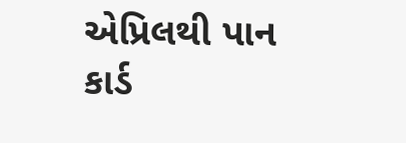એપ્રિલથી પાન કાર્ડ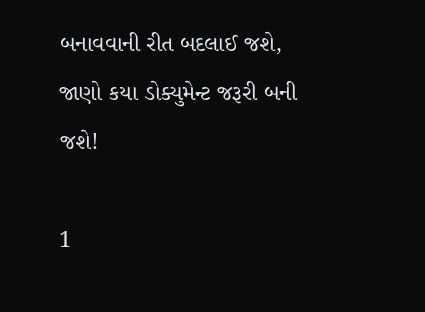બનાવવાની રીત બદલાઈ જશે, જાણો કયા ડોક્યુમેન્ટ જરૂરી બની જશે!

1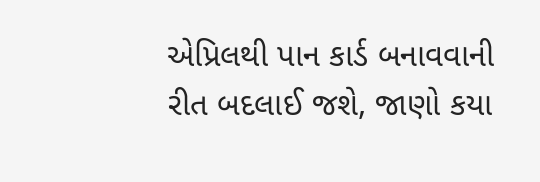એપ્રિલથી પાન કાર્ડ બનાવવાની રીત બદલાઈ જશે, જાણો કયા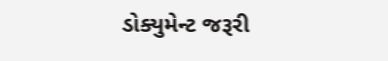ડોક્યુમેન્ટ જરૂરી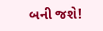બની જશે!